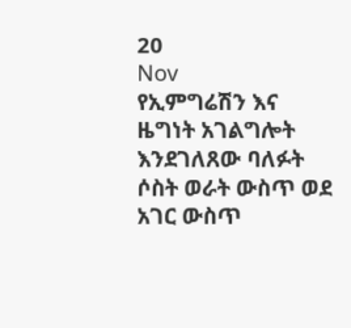20
Nov
የኢምግሬሽን እና ዜግነት አገልግሎት እንደገለጸው ባለፉት ሶስት ወራት ውስጥ ወደ አገር ውስጥ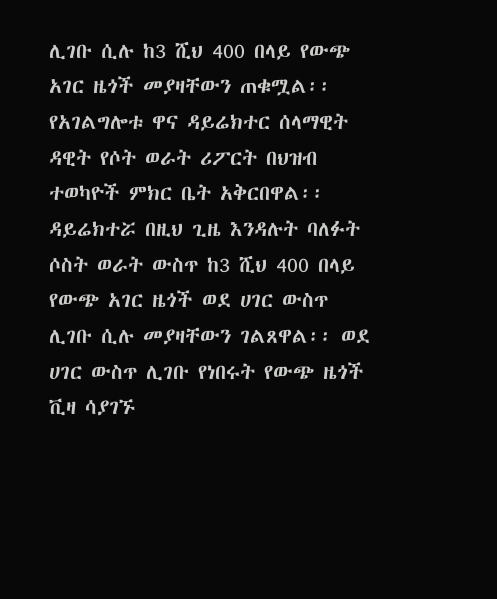ሊገቡ ሲሉ ከ3 ሺህ 400 በላይ የውጭ አገር ዜጎች መያዛቸውን ጠቁሟል፡፡ የአገልግሎቱ ዋና ዳይሬክተር ሰላማዊት ዳዊት የሶት ወራት ሪፖርት በህዝብ ተወካዮች ምክር ቤት አቅርበዋል፡፡ ዳይሬክተሯ በዚህ ጊዜ እንዳሉት ባለፉት ሶስት ወራት ውስጥ ከ3 ሺህ 400 በላይ የውጭ አገር ዜጎች ወደ ሀገር ውስጥ ሊገቡ ሲሉ መያዛቸውን ገልጸዋል፡፡ ወደ ሀገር ውስጥ ሊገቡ የነበሩት የውጭ ዜጎች ቪዛ ሳያገኙ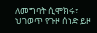ለመግባት ሲሞክሩ፣ ህገወጥ የጉዞ ሰነድ ይዞ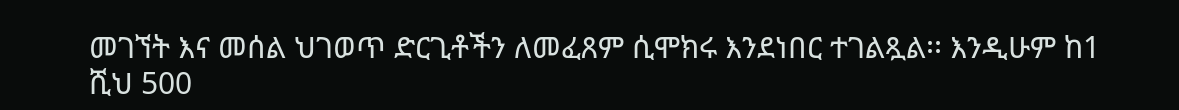መገኘት እና መሰል ህገወጥ ድርጊቶችን ለመፈጸም ሲሞክሩ እንደነበር ተገልጿል፡፡ እንዲሁም ከ1 ሺህ 500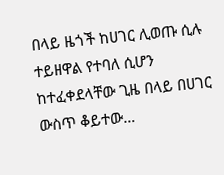በላይ ዜጎች ከሀገር ሊወጡ ሲሉ ተይዘዋል የተባለ ሲሆን ከተፈቀደላቸው ጊዜ በላይ በሀገር ውስጥ ቆይተው…